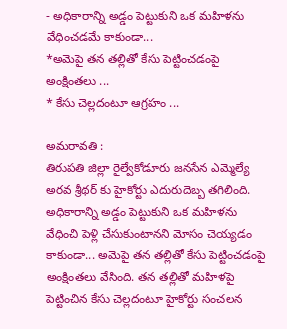- అధికారాన్ని అడ్డం పెట్టుకుని ఒక మహిళను వేధించడమే కాకుండా...
*అమెపై తన తల్లితో కేసు పెట్టించడంపై అంక్షింతలు ...
* కేసు చెల్లదంటూ ఆగ్రహం ...

అమరావతి :
తిరుపతి జిల్లా రైల్వేకోడూరు జనసేన ఎమ్మెల్యే అరవ శ్రీథర్ కు హైకోర్టు ఎదురుదెబ్బ తగిలింది. అధికారాన్ని అడ్డం పెట్టుకుని ఒక మహిళను వేధించి పెళ్లి చేసుకుంటానని మోసం చెయ్యడం కాకుండా... అమెపై తన తల్లితో కేసు పెట్టించడంపై అంక్షింతలు వేసింది. తన తల్లితో మహిళపై పెట్టించిన కేసు చెల్లదంటూ హైకోర్టు సంచలన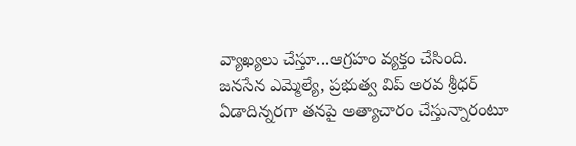వ్యాఖ్యలు చేస్తూ...ఆగ్రహం వ్యక్తం చేసింది.
జనసేన ఎమ్మెల్యే, ప్రభుత్వ విప్ అరవ శ్రీధర్ ఏడాదిన్నరగా తనపై అత్యాచారం చేస్తున్నారంటూ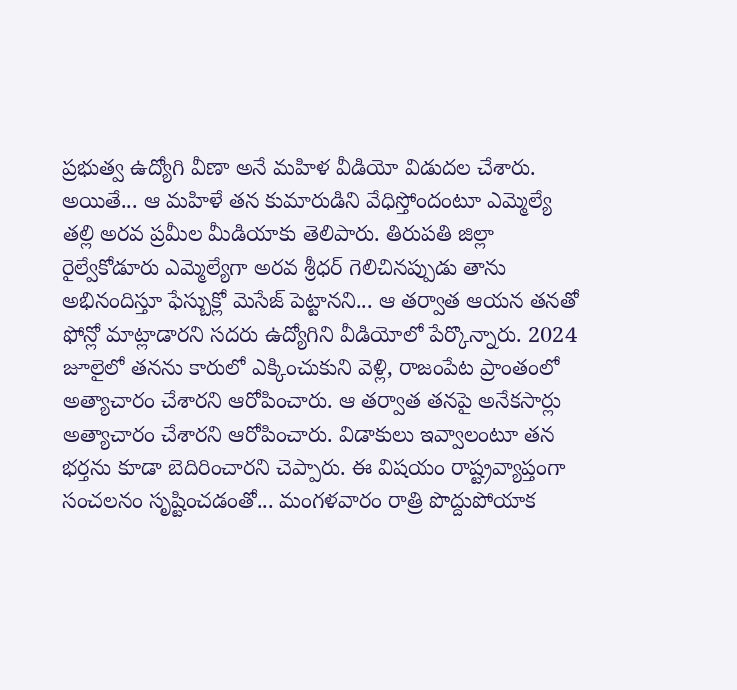ప్రభుత్వ ఉద్యోగి వీణా అనే మహిళ వీడియో విడుదల చేశారు. అయితే... ఆ మహిళే తన కుమారుడిని వేధిస్తోందంటూ ఎమ్మెల్యే తల్లి అరవ ప్రమీల మీడియాకు తెలిపారు. తిరుపతి జిల్లా రైల్వేకోడూరు ఎమ్మెల్యేగా అరవ శ్రీధర్ గెలిచినప్పుడు తాను అభినందిస్తూ ఫేస్బుక్లో మెసేజ్ పెట్టానని... ఆ తర్వాత ఆయన తనతో ఫోన్లో మాట్లాడారని సదరు ఉద్యోగిని వీడియోలో పేర్కొన్నారు. 2024 జూలైలో తనను కారులో ఎక్కించుకుని వెళ్లి, రాజంపేట ప్రాంతంలో అత్యాచారం చేశారని ఆరోపించారు. ఆ తర్వాత తనపై అనేకసార్లు అత్యాచారం చేశారని ఆరోపించారు. విడాకులు ఇవ్వాలంటూ తన భర్తను కూడా బెదిరించారని చెప్పారు. ఈ విషయం రాష్ట్రవ్యాప్తంగా సంచలనం సృష్టించడంతో... మంగళవారం రాత్రి పొద్దుపోయాక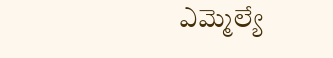ఎమ్మెల్యే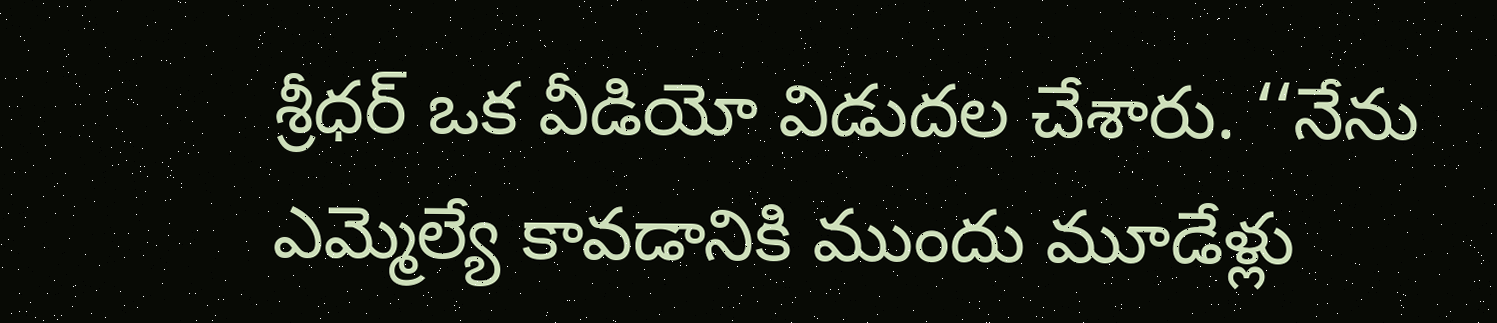శ్రీధర్ ఒక వీడియో విడుదల చేశారు. ‘‘నేను ఎమ్మెల్యే కావడానికి ముందు మూడేళ్లు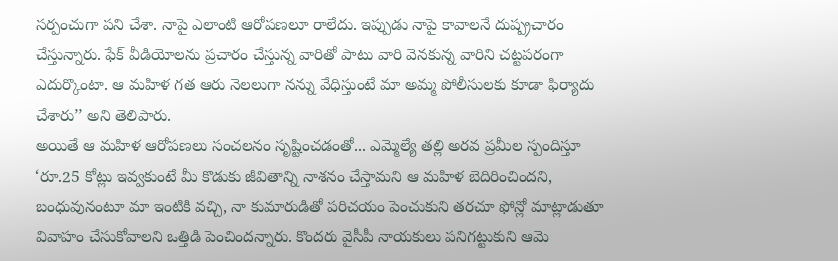సర్పంచుగా పని చేశా. నాపై ఎలాంటి ఆరోపణలూ రాలేదు. ఇప్పుడు నాపై కావాలనే దుష్ప్రచారం చేస్తున్నారు. ఫేక్ వీడియోలను ప్రచారం చేస్తున్న వారితో పాటు వారి వెనకున్న వారిని చట్టపరంగా ఎదుర్కొంటా. ఆ మహిళ గత ఆరు నెలలుగా నన్ను వేధిస్తుంటే మా అమ్మ పోలీసులకు కూడా ఫిర్యాదు చేశారు’’ అని తెలిపారు.
అయితే ఆ మహిళ ఆరోపణలు సంచలనం సృష్టించడంతో... ఎమ్మెల్యే తల్లి అరవ ప్రమీల స్పందిస్తూ ‘రూ.25 కోట్లు ఇవ్వకుంటే మీ కొడుకు జీవితాన్ని నాశనం చేస్తామని ఆ మహిళ బెదిరించిందని, బంధువునంటూ మా ఇంటికి వచ్చి, నా కుమారుడితో పరిచయం పెంచుకుని తరచూ ఫోన్లో మాట్లాడుతూ వివాహం చేసుకోవాలని ఒత్తిడి పెంచిందన్నారు. కొందరు వైసీపీ నాయకులు పనిగట్టుకుని ఆమె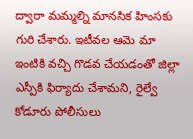ద్వారా మమ్మల్ని మానసిక హింసకు గురి చేశారు. ఇటీవల ఆమె మా ఇంటికి వచ్చి గొడవ చేయడంతో జిల్లా ఎస్పీకి ఫిర్యాదు చేశామని, రైల్వే కోడూరు పోలీసులు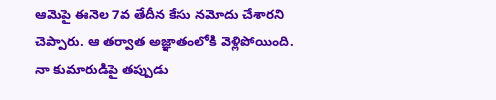ఆమెపై ఈనెల 7వ తేదీన కేసు నమోదు చేశారని చెప్పారు. ఆ తర్వాత అజ్ఞాతంలోకి వెళ్లిపోయింది. నా కుమారుడిపై తప్పుడు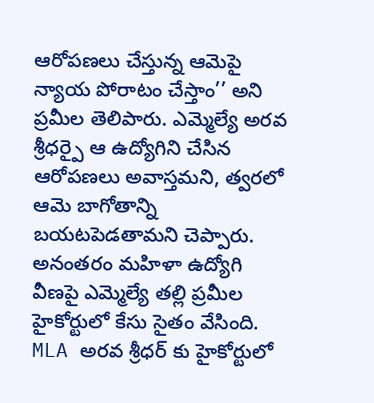ఆరోపణలు చేస్తున్న ఆమెపై న్యాయ పోరాటం చేస్తాం’’ అని ప్రమీల తెలిపారు. ఎమ్మెల్యే అరవ శ్రీధర్పై ఆ ఉద్యోగిని చేసిన ఆరోపణలు అవాస్తమని, త్వరలో ఆమె బాగోతాన్ని బయటపెడతామని చెప్పారు. అనంతరం మహిళా ఉద్యోగి వీణపై ఎమ్మెల్యే తల్లి ప్రమీల హైకోర్టులో కేసు సైతం వేసింది.
MLA అరవ శ్రీధర్ కు హైకోర్టులో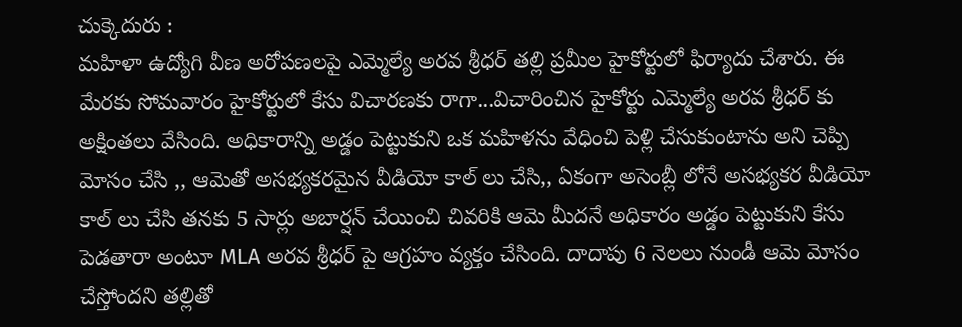చుక్కెదురు :
మహిళా ఉద్యోగి వీణ అరోపణలపై ఎమ్మెల్యే అరవ శ్రీధర్ తల్లి ప్రమీల హైకోర్టులో ఫిర్యాదు చేశారు. ఈ మేరకు సోమవారం హైకోర్టులో కేసు విచారణకు రాగా...విచారించిన హైకోర్టు ఎమ్మెల్యే అరవ శ్రీధర్ కు అక్షింతలు వేసింది. అధికారాన్ని అడ్డం పెట్టుకుని ఒక మహిళను వేధించి పెళ్లి చేసుకుంటాను అని చెప్పి మోసం చేసి ,, ఆమెతో అసభ్యకరమైన వీడియో కాల్ లు చేసి,, ఏకంగా అసెంబ్లీ లోనే అసభ్యకర వీడియో కాల్ లు చేసి తనకు 5 సార్లు అబార్షన్ చేయించి చివరికి ఆమె మీదనే అధికారం అడ్డం పెట్టుకుని కేసు పెడతారా అంటూ MLA అరవ శ్రీధర్ పై ఆగ్రహం వ్యక్తం చేసింది. దాదాపు 6 నెలలు నుండీ ఆమె మోసం చేస్తోందని తల్లితో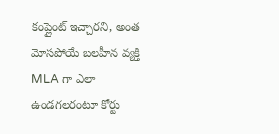కంప్లైంట్ ఇచ్చారని, అంత మోసపోయే బలహీన వ్యక్తి MLA గా ఎలా ఉండగలరంటూ కోర్టు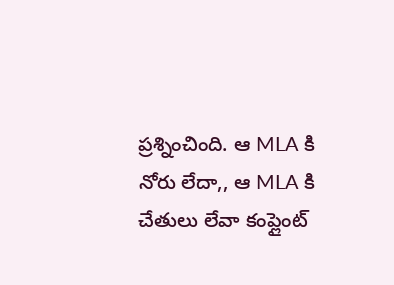ప్రశ్నించింది. ఆ MLA కి నోరు లేదా,, ఆ MLA కి చేతులు లేవా కంప్లైంట్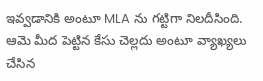ఇవ్వడానికి అంటూ MLA ను గట్టిగా నిలదీసింది. ఆమె మీద పెట్టిన కేసు చెల్లదు అంటూ వ్యాఖ్యలు చేసిన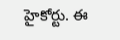హైకోర్టు. ఈ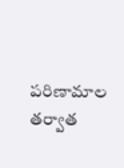పరిణామాల తర్వాత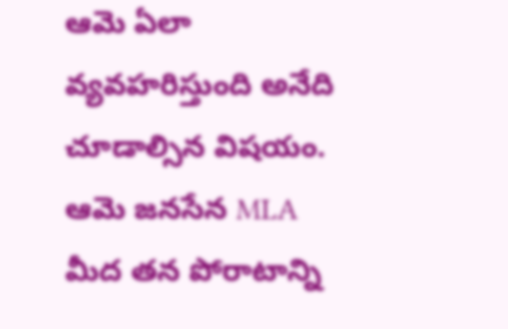ఆమె ఏలా వ్యవహరిస్తుంది అనేది చూడాల్సిన విషయం. ఆమె జనసేన MLA మీద తన పోరాటాన్ని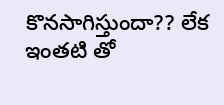కొనసాగిస్తుందా?? లేక ఇంతటి తో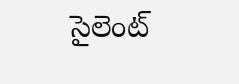సైలెంట్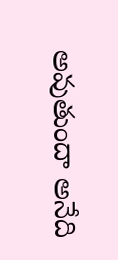అవుతుందా అనేది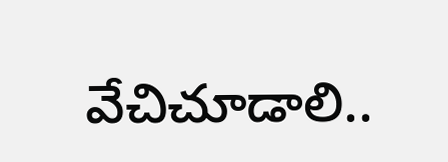వేచిచూడాలి..